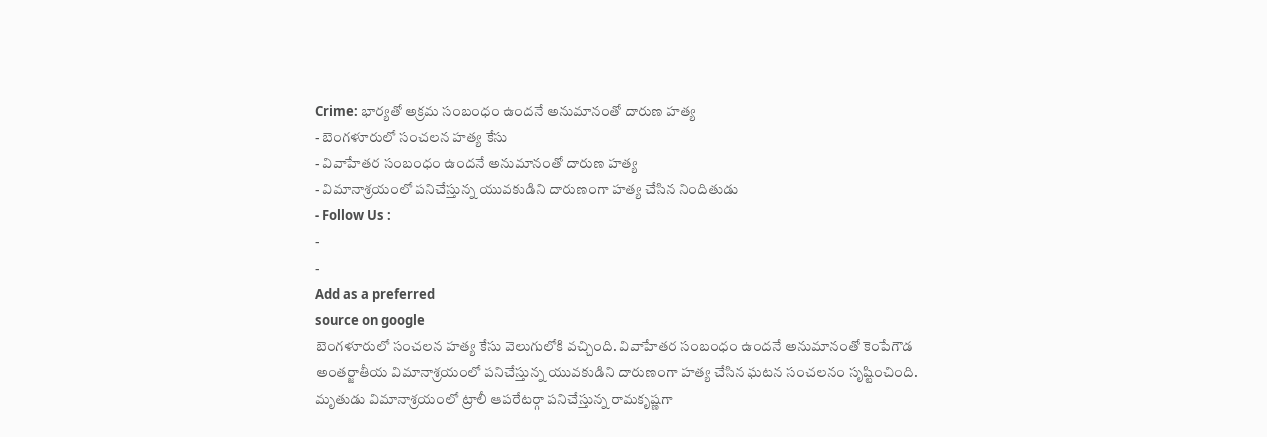Crime: భార్యతో అక్రమ సంబంధం ఉందనే అనుమానంతో దారుణ హత్య
- బెంగళూరులో సంచలన హత్య కేసు
- వివాహేతర సంబంధం ఉందనే అనుమానంతో దారుణ హత్య
- విమానాశ్రయంలో పనిచేస్తున్న యువకుడిని దారుణంగా హత్య చేసిన నిందితుడు
- Follow Us :
-
-
Add as a preferred
source on google
బెంగళూరులో సంచలన హత్య కేసు వెలుగులోకి వచ్చింది. వివాహేతర సంబంధం ఉందనే అనుమానంతో కెంపేగౌడ అంతర్జాతీయ విమానాశ్రయంలో పనిచేస్తున్న యువకుడిని దారుణంగా హత్య చేసిన ఘటన సంచలనం సృష్టించింది. మృతుడు విమానాశ్రయంలో ట్రాలీ ఆపరేటర్గా పనిచేస్తున్న రామకృష్ణగా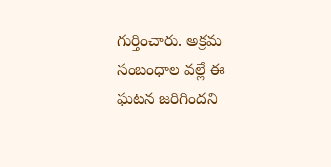గుర్తించారు. అక్రమ సంబంధాల వల్లే ఈ ఘటన జరిగిందని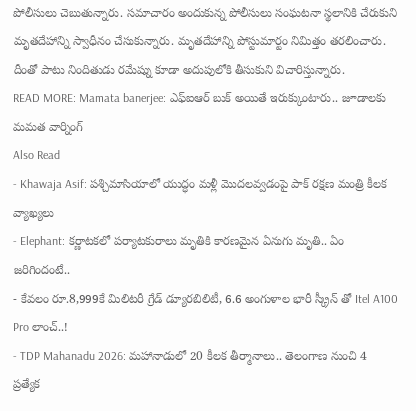పోలీసులు చెబుతున్నారు. సమాచారం అందుకున్న పోలీసులు సంఘటనా స్థలానికి చేరుకుని మృతదేహాన్ని స్వాధీనం చేసుకున్నారు. మృతదేహాన్ని పోస్టుమార్టం నిమిత్తం తరలించారు. దీంతో పాటు నిందితుడు రమేష్ను కూడా అదుపులోకి తీసుకుని విచారిస్తున్నారు.
READ MORE: Mamata banerjee: ఎఫ్ఐఆర్ బుక్ అయితే ఇరుక్కుంటారు.. జూడాలకు మమత వార్నింగ్
Also Read
- Khawaja Asif: పశ్చిమాసియాలో యుద్ధం మళ్లీ మొదలవ్వడంపై పాక్ రక్షణ మంత్రి కీలక వ్యాఖ్యలు
- Elephant: కర్ణాటకలో పర్యాటకురాలు మృతికి కారణమైన ఏనుగు మృతి.. ఏం జరిగిందంటే..
- కేవలం రూ.8,999కే మిలిటరీ గ్రేడ్ డ్యూరబిలిటీ, 6.6 అంగుళాల భారీ స్క్రీన్ తో Itel A100 Pro లాంచ్..!
- TDP Mahanadu 2026: మహానాడులో 20 కీలక తీర్మానాలు.. తెలంగాణ నుంచి 4 ప్రత్యేక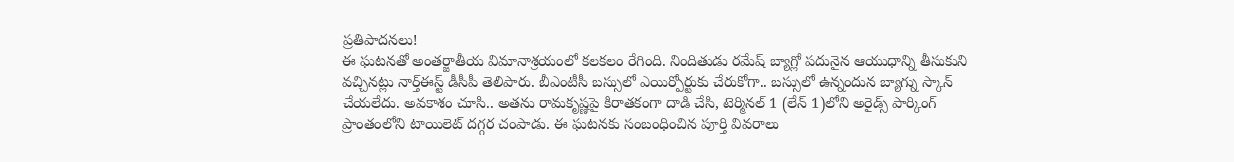ప్రతిపాదనలు!
ఈ ఘటనతో అంతర్జాతీయ విమానాశ్రయంలో కలకలం రేగింది. నిందితుడు రమేష్ బ్యాగ్లో పదునైన ఆయుధాన్ని తీసుకుని వచ్చినట్లు నార్త్ఈస్ట్ డీసీపీ తెలిపారు. బీఎంటీసీ బస్సులో ఎయిర్పోర్టుకు చేరుకోగా.. బస్సులో ఉన్నందున బ్యాగ్ను స్కాన్ చేయలేదు. అవకాశం చూసి.. అతను రామకృష్ణపై కిరాతకంగా దాడి చేసి, టెర్మినల్ 1 (లేన్ 1)లోని అరైడ్స్ పార్కింగ్ ప్రాంతంలోని టాయిలెట్ దగ్గర చంపాడు. ఈ ఘటనకు సంబంధించిన పూర్తి వివరాలు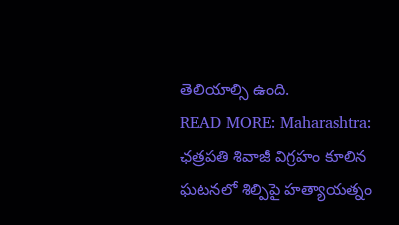తెలియాల్సి ఉంది.
READ MORE: Maharashtra: ఛత్రపతి శివాజీ విగ్రహం కూలిన ఘటనలో శిల్పిపై హత్యాయత్నం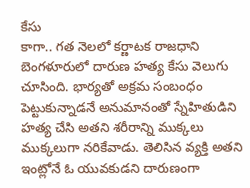కేసు
కాగా.. గత నెలలో కర్ణాటక రాజధాని బెంగళూరులో దారుణ హత్య కేసు వెలుగు చూసింది. భార్యతో అక్రమ సంబంధం పెట్టుకున్నాడనే అనుమానంతో స్నేహితుడిని హత్య చేసి అతని శరీరాన్ని ముక్కలు ముక్కలుగా నరికేవాడు. తెలిసిన వ్యక్తి అతని ఇంట్లోనే ఓ యువకుడని దారుణంగా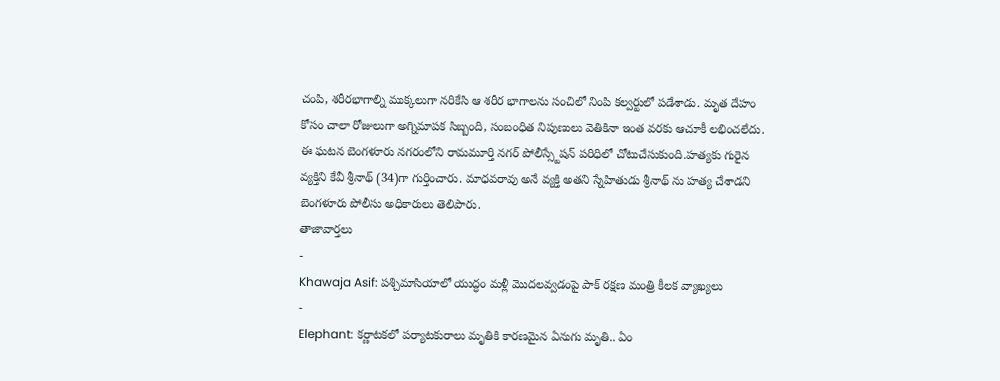చంపి, శరీరభాగాల్ని ముక్కలుగా నరికేసి ఆ శరీర భాగాలను సంచిలో నింపి కల్వర్టులో పడేశాడు. మృత దేహం కోసం చాలా రోజులుగా అగ్నిమాపక సిబ్బంది, సంబంధిత నిపుణులు వెతికినా ఇంత వరకు ఆచూకీ లభించలేదు. ఈ ఘటన బెంగళూరు నగరంలోని రామమూర్తి నగర్ పోలీస్స్టేషన్ పరిధిలో చోటుచేసుకుంది.హత్యకు గురైన వ్యక్తిని కేవీ శ్రీనాథ్ (34)గా గుర్తించారు. మాధవరావు అనే వ్యక్తి అతని స్నేహితుడు శ్రీనాథ్ ను హత్య చేశాడని బెంగళూరు పోలీసు అధికారులు తెలిపారు.
తాజావార్తలు
-
Khawaja Asif: పశ్చిమాసియాలో యుద్ధం మళ్లీ మొదలవ్వడంపై పాక్ రక్షణ మంత్రి కీలక వ్యాఖ్యలు
-
Elephant: కర్ణాటకలో పర్యాటకురాలు మృతికి కారణమైన ఏనుగు మృతి.. ఏం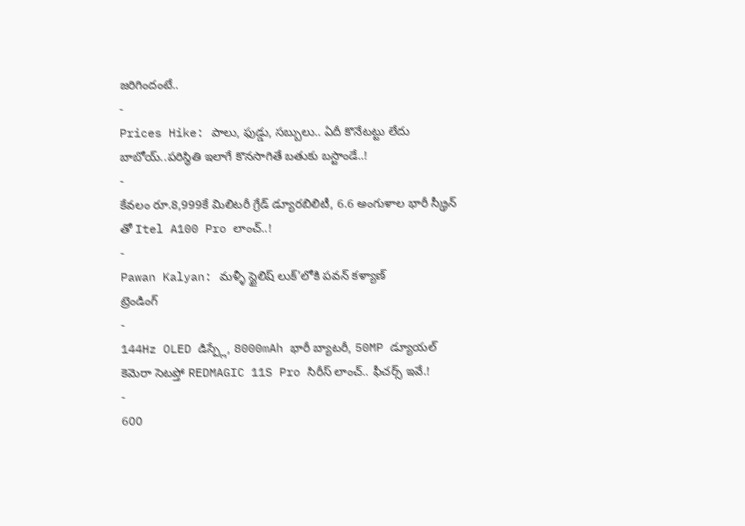జరిగిందంటే..
-
Prices Hike: పాలు, ఫుడ్డు, సబ్బులు.. ఏదీ కొనేటట్టు లేదు బాబోయ్..పరిస్థితి ఇలాగే కొనసాగితే బతుకు బస్టాండే..!
-
కేవలం రూ.8,999కే మిలిటరీ గ్రేడ్ డ్యూరబిలిటీ, 6.6 అంగుళాల భారీ స్క్రీన్ తో Itel A100 Pro లాంచ్..!
-
Pawan Kalyan: మళ్ళీ స్టైలిష్ లుక్’లోకి పవన్ కళ్యాణ్
ట్రెండింగ్
-
144Hz OLED డిస్ప్లే, 8000mAh భారీ బ్యాటరీ, 50MP డ్యూయల్ కెమెరా సెటప్తో REDMAGIC 11S Pro సిరీస్ లాంచ్.. ఫీచర్స్ ఇవే.!
-
600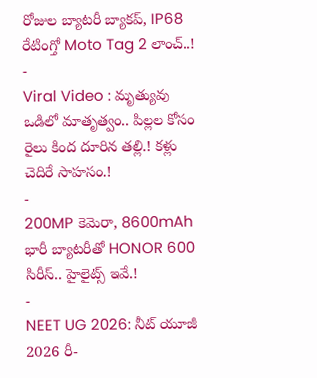రోజుల బ్యాటరీ బ్యాకప్, IP68 రేటింగ్తో Moto Tag 2 లాంచ్..!
-
Viral Video : మృత్యువు ఒడిలో మాతృత్వం.. పిల్లల కోసం రైలు కింద దూరిన తల్లి.! కళ్లు చెదిరే సాహసం.!
-
200MP కెమెరా, 8600mAh భారీ బ్యాటరీతో HONOR 600 సిరీస్.. హైలైట్స్ ఇవే.!
-
NEET UG 2026: నీట్ యూజీ 2026 రీ-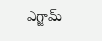ఎగ్జామ్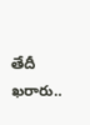తేదీ ఖరారు..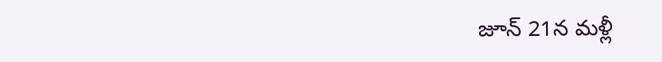జూన్ 21న మళ్లీ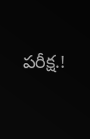పరీక్ష.!